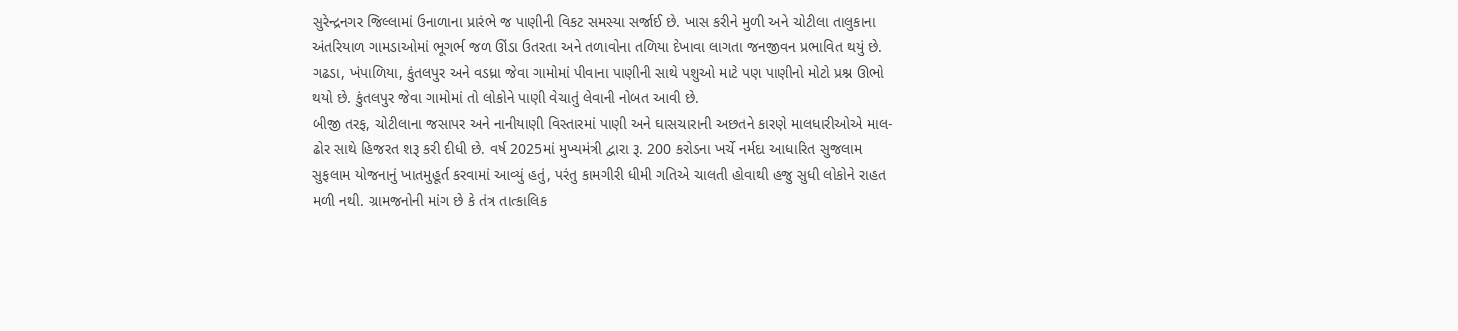સુરેન્દ્રનગર જિલ્લામાં ઉનાળાના પ્રારંભે જ પાણીની વિકટ સમસ્યા સર્જાઈ છે. ખાસ કરીને મુળી અને ચોટીલા તાલુકાના અંતરિયાળ ગામડાઓમાં ભૂગર્ભ જળ ઊંડા ઉતરતા અને તળાવોના તળિયા દેખાવા લાગતા જનજીવન પ્રભાવિત થયું છે. ગઢડા, ખંપાળિયા, કુંતલપુર અને વડધ્રા જેવા ગામોમાં પીવાના પાણીની સાથે પશુઓ માટે પણ પાણીનો મોટો પ્રશ્ન ઊભો થયો છે. કુંતલપુર જેવા ગામોમાં તો લોકોને પાણી વેચાતું લેવાની નોબત આવી છે.
બીજી તરફ, ચોટીલાના જસાપર અને નાનીયાણી વિસ્તારમાં પાણી અને ઘાસચારાની અછતને કારણે માલધારીઓએ માલ-ઢોર સાથે હિજરત શરૂ કરી દીધી છે. વર્ષ 2025માં મુખ્યમંત્રી દ્વારા રૂ. 200 કરોડના ખર્ચે નર્મદા આધારિત સુજલામ સુફલામ યોજનાનું ખાતમુહૂર્ત કરવામાં આવ્યું હતું, પરંતુ કામગીરી ધીમી ગતિએ ચાલતી હોવાથી હજુ સુધી લોકોને રાહત મળી નથી. ગ્રામજનોની માંગ છે કે તંત્ર તાત્કાલિક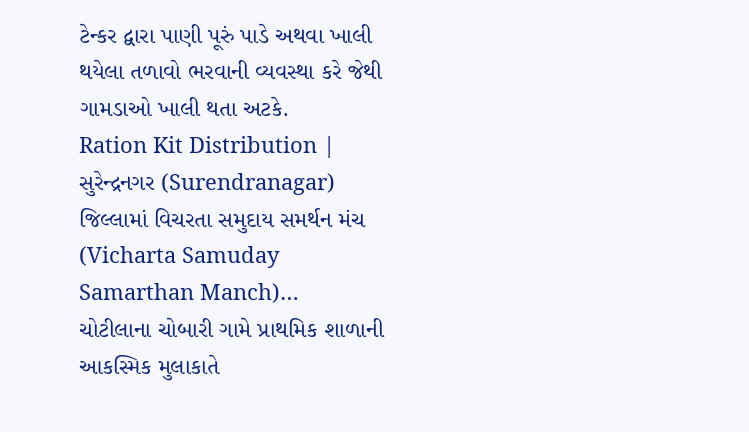ટેન્કર દ્વારા પાણી પૂરું પાડે અથવા ખાલી થયેલા તળાવો ભરવાની વ્યવસ્થા કરે જેથી ગામડાઓ ખાલી થતા અટકે.
Ration Kit Distribution | સુરેન્દ્રનગર (Surendranagar) જિલ્લામાં વિચરતા સમુદાય સમર્થન મંચ (Vicharta Samuday Samarthan Manch)…
ચોટીલાના ચોબારી ગામે પ્રાથમિક શાળાની આકસ્મિક મુલાકાતે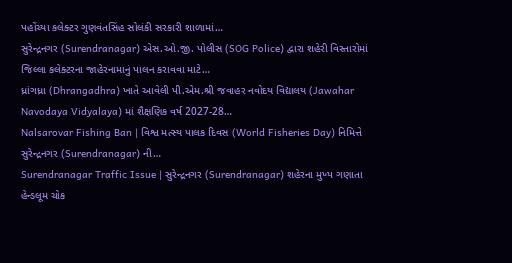પહોંચ્યા કલેક્ટર ગુણવંતસિંહ સોલંકી સરકારી શાળામાં…
સુરેન્દ્રનગર (Surendranagar) એસ.ઓ.જી. પોલીસ (SOG Police) દ્વારા શહેરી વિસ્તારોમાં જિલ્લા કલેક્ટરના જાહેરનામાનું પાલન કરાવવા માટે…
ધ્રાંગધ્રા (Dhrangadhra) ખાતે આવેલી પી.એમ.શ્રી જવાહર નવોદય વિદ્યાલય (Jawahar Navodaya Vidyalaya) માં શૈક્ષણિક વર્ષ 2027-28…
Nalsarovar Fishing Ban | વિશ્વ મત્સ્ય પાલક દિવસ (World Fisheries Day) નિમિત્તે સુરેન્દ્રનગર (Surendranagar) ની…
Surendranagar Traffic Issue | સુરેન્દ્રનગર (Surendranagar) શહેરના મુખ્ય ગણાતા હેન્ડલૂમ ચોક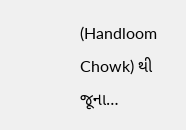(Handloom Chowk) થી જૂના…